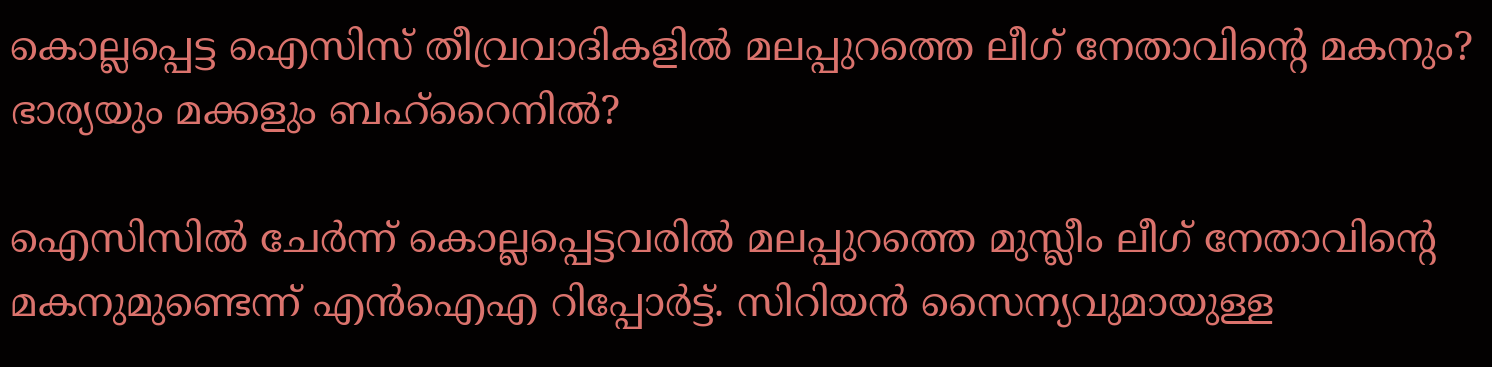കൊല്ലപ്പെട്ട ഐസിസ് തീവ്രവാദികളിൽ മലപ്പുറത്തെ ലീഗ് നേതാവിന്‍റെ മകനും? ഭാര്യയും മക്കളും ബഹ്റൈനിൽ?

ഐസിസിൽ ചേർന്ന് കൊല്ലപ്പെട്ടവരിൽ മലപ്പുറത്തെ മുസ്ലീം ലീഗ് നേതാവിന്റെ മകനുമുണ്ടെന്ന് എൻഐഎ റിപ്പോർട്ട്. സിറിയൻ സൈന്യവുമായുള്ള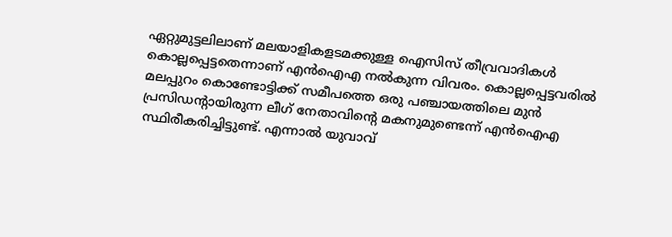ഏറ്റുമുട്ടലിലാണ് മലയാളികളടമക്കുള്ള ഐസിസ് തീവ്രവാദികൾ കൊല്ലപ്പെട്ടതെന്നാണ് എൻഐഎ നൽകുന്ന വിവരം. കൊല്ലപ്പെട്ടവരിൽ മലപ്പുറം കൊണ്ടോട്ടിക്ക് സമീപത്തെ ഒരു പഞ്ചായത്തിലെ മുൻ പ്രസിഡന്റായിരുന്ന ലീഗ് നേതാവിന്റെ മകനുമുണ്ടെന്ന് എൻഐഎ സ്ഥിരീകരിച്ചിട്ടുണ്ട്. എന്നാൽ യുവാവ്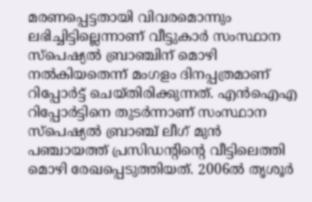മരണപ്പെട്ടതായി വിവരമൊന്നും ലഭിച്ചിട്ടില്ലെന്നാണ് വീട്ടുകാർ സംസ്ഥാന സ്പെഷ്യൽ ബ്രാഞ്ചിന് മൊഴി നൽകിയതെന്ന് മംഗളം ദിനപ്പത്രമാണ് റിപ്പോർട്ട് ചെയ്തിരിക്കുന്നത്. എൻഐഎ റിപ്പോർട്ടിനെ തുടർന്നാണ് സംസ്ഥാന സ്പെഷ്യൽ ബ്രാഞ്ച് ലീഗ് മുൻ പഞ്ചായത്ത് പ്രസിഡന്റിന്റെ വീട്ടിലെത്തി മൊഴി രേഖപ്പെടുത്തിയത്. 2006ൽ തൃശൂർ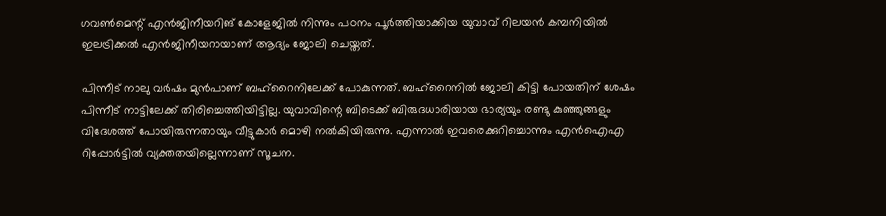ഗവൺമെന്റ് എൻജിനീയറിങ് കോളേജിൽ നിന്നും പഠനം പൂർത്തിയാക്കിയ യുവാവ് റിലയൻ കമ്പനിയിൽ ഇലട്രിക്കൽ എൻജിനീയറായാണ് ആദ്യം ജോലി ചെയ്തത്.

പിന്നീട് നാലു വർഷം മുൻപാണ് ബഹ്റൈനിലേക്ക് പോകുന്നത്. ബഹ്റൈനിൽ ജോലി കിട്ടി പോയതിന് ശേഷം പിന്നീട് നാട്ടിലേക്ക് തിരിച്ചെത്തിയിട്ടില്ല. യുവാവിന്റെ ബിടെക്ക് ബിരുദധാരിയായ ഭാര്യയും രണ്ടു കുഞ്ഞുങ്ങളും വിദേശത്ത് പോയിരുന്നതായും വീട്ടുകാർ മൊഴി നൽകിയിരുന്നു. എന്നാൽ ഇവരെക്കുറിച്ചൊന്നും എൻഐഎ റിപ്പോർട്ടിൽ വ്യക്തതയില്ലെന്നാണ് സൂചന.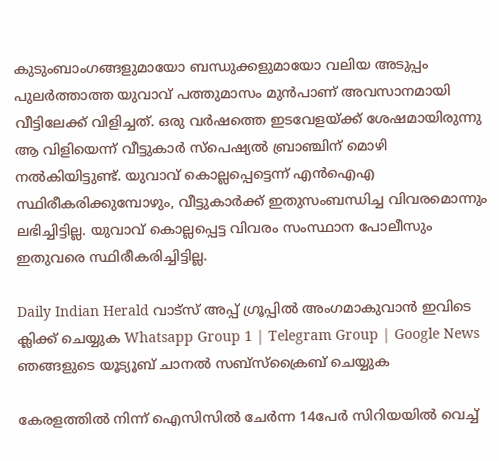കുടുംബാംഗങ്ങളുമായോ ബന്ധുക്കളുമായോ വലിയ അടുപ്പം പുലർത്താത്ത യുവാവ് പത്തുമാസം മുൻപാണ് അവസാനമായി വീട്ടിലേക്ക് വിളിച്ചത്. ഒരു വർഷത്തെ ഇടവേളയ്ക്ക് ശേഷമായിരുന്നു ആ വിളിയെന്ന് വീട്ടുകാർ സ്പെഷ്യൽ ബ്രാഞ്ചിന് മൊഴി നൽകിയിട്ടുണ്ട്. യുവാവ് കൊല്ലപ്പെട്ടെന്ന് എൻഐഎ സ്ഥിരീകരിക്കുമ്പോഴും, വീട്ടുകാർക്ക് ഇതുസംബന്ധിച്ച വിവരമൊന്നും ലഭിച്ചിട്ടില്ല. യുവാവ് കൊല്ലപ്പെട്ട വിവരം സംസ്ഥാന പോലീസും ഇതുവരെ സ്ഥിരീകരിച്ചിട്ടില്ല.

Daily Indian Herald വാട്സ് അപ്പ് ഗ്രൂപ്പിൽ അംഗമാകുവാൻ ഇവിടെ ക്ലിക്ക് ചെയ്യുക Whatsapp Group 1 | Telegram Group | Google News ഞങ്ങളുടെ യൂട്യൂബ് ചാനൽ സബ്സ്ക്രൈബ് ചെയ്യുക

കേരളത്തിൽ നിന്ന് ഐസിസിൽ ചേർന്ന 14പേർ സിറിയയിൽ വെച്ച്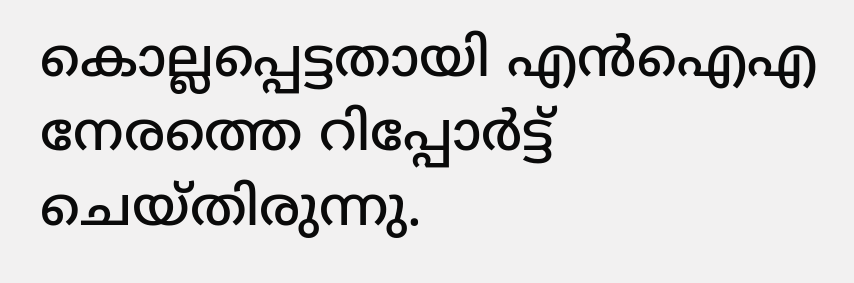കൊല്ലപ്പെട്ടതായി എൻഐഎ നേരത്തെ റിപ്പോർട്ട് ചെയ്തിരുന്നു.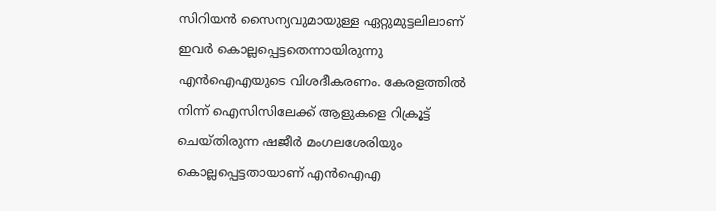സിറിയൻ സൈന്യവുമായുള്ള ഏറ്റുമുട്ടലിലാണ് ഇവർ കൊല്ലപ്പെട്ടതെന്നായിരുന്നു എൻഐഎയുടെ വിശദീകരണം. കേരളത്തിൽ നിന്ന് ഐസിസിലേക്ക് ആളുകളെ റിക്രൂട്ട് ചെയ്തിരുന്ന ഷജീർ മംഗലശേരിയും കൊല്ലപ്പെട്ടതായാണ് എൻഐഎ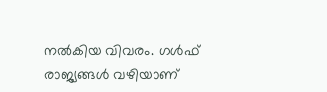നൽകിയ വിവരം. ഗൾഫ് രാജ്യങ്ങൾ വഴിയാണ്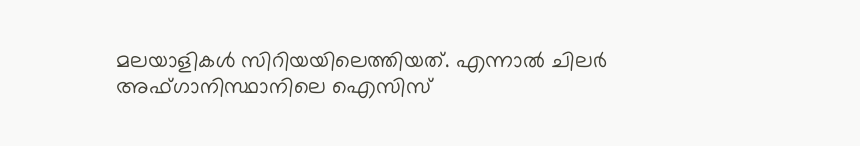മലയാളികൾ സിറിയയിലെത്തിയത്. എന്നാൽ ചിലർ അഫ്ഗാനിസ്ഥാനിലെ ഐസിസ്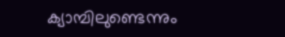ക്യാമ്പിലുണ്ടെന്നും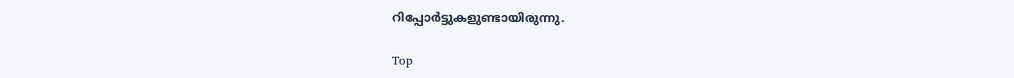റിപ്പോർട്ടുകളുണ്ടായിരുന്നു.

Top